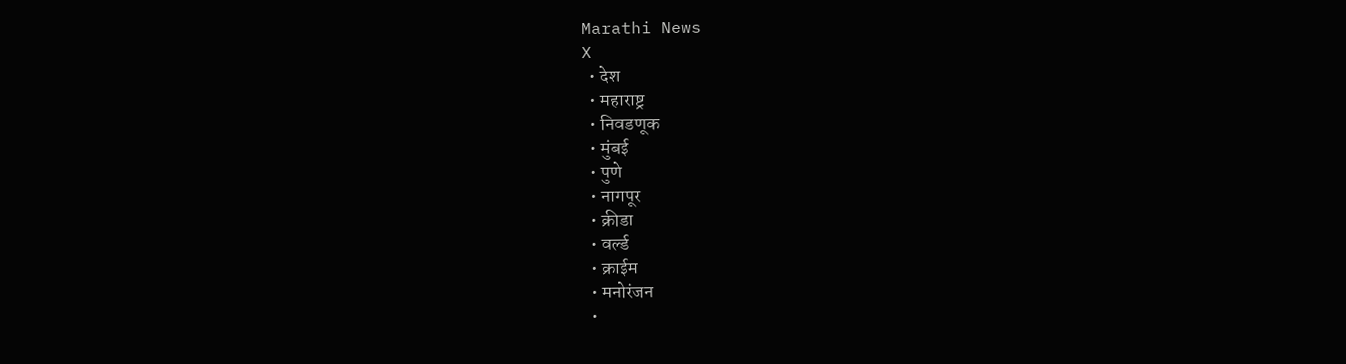Marathi News
X
  • देश
  • महाराष्ट्र
  • निवडणूक
  • मुंबई
  • पुणे
  • नागपूर
  • क्रीडा
  • वर्ल्ड
  • क्राईम
  • मनोरंजन
  •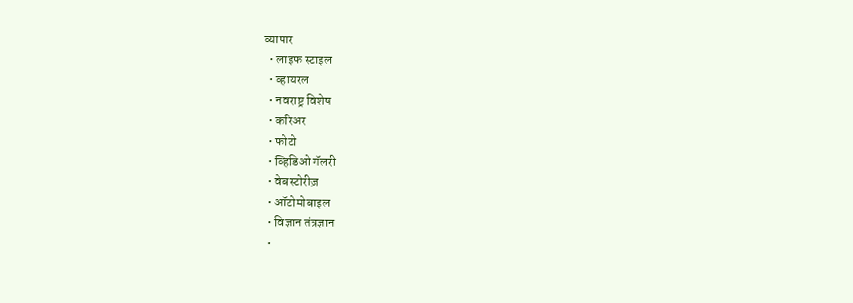व्यापार
  • लाइफ स्टाइल
  • व्हायरल
  • नवराष्ट्र विशेष
  • करिअर
  • फोटो
  • व्हिडिओ गॅलरी
  • वेबस्टोरीज़
  • ऑटोमोबाइल
  • विज्ञान तंत्रज्ञान
  •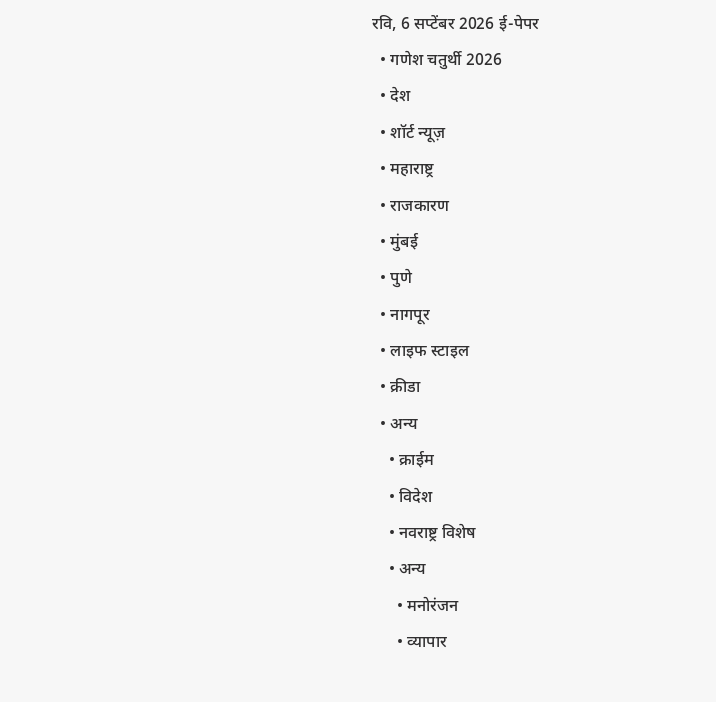रवि, 6 सप्टेंबर 2026 ई-पेपर
  • गणेश चतुर्थी 2026
  • देश
  • शॉर्ट न्यूज़
  • महाराष्ट्र
  • राजकारण
  • मुंबई
  • पुणे
  • नागपूर
  • लाइफ स्टाइल
  • क्रीडा
  • अन्य
    • क्राईम
    • विदेश
    • नवराष्ट्र विशेष
    • अन्य
      • मनोरंजन
      • व्यापार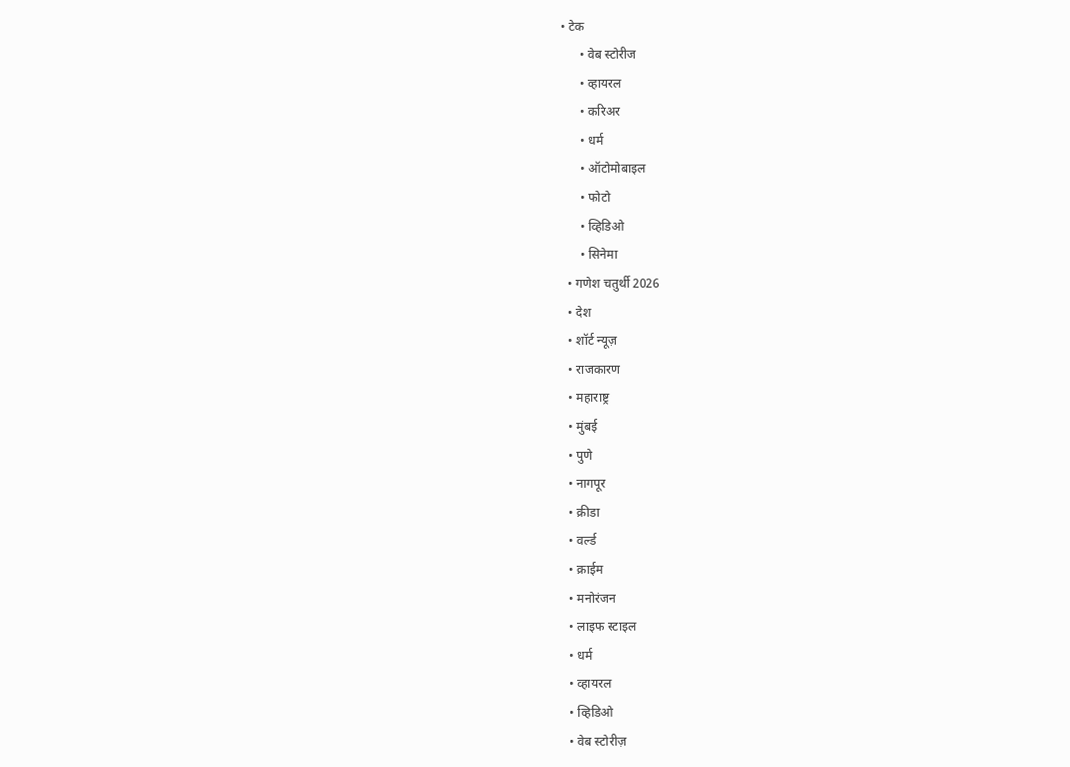• टेक
      • वेब स्टोरीज
      • व्हायरल
      • करिअर
      • धर्म
      • ऑटोमोबाइल
      • फोटो
      • व्हिडिओ
      • सिनेमा
  • गणेश चतुर्थी 2026
  • देश
  • शॉर्ट न्यूज़
  • राजकारण
  • महाराष्ट्र
  • मुंबई
  • पुणे
  • नागपूर
  • क्रीडा
  • वर्ल्ड
  • क्राईम
  • मनोरंजन
  • लाइफ स्टाइल
  • धर्म
  • व्हायरल
  • व्हिडिओ
  • वेब स्टोरीज़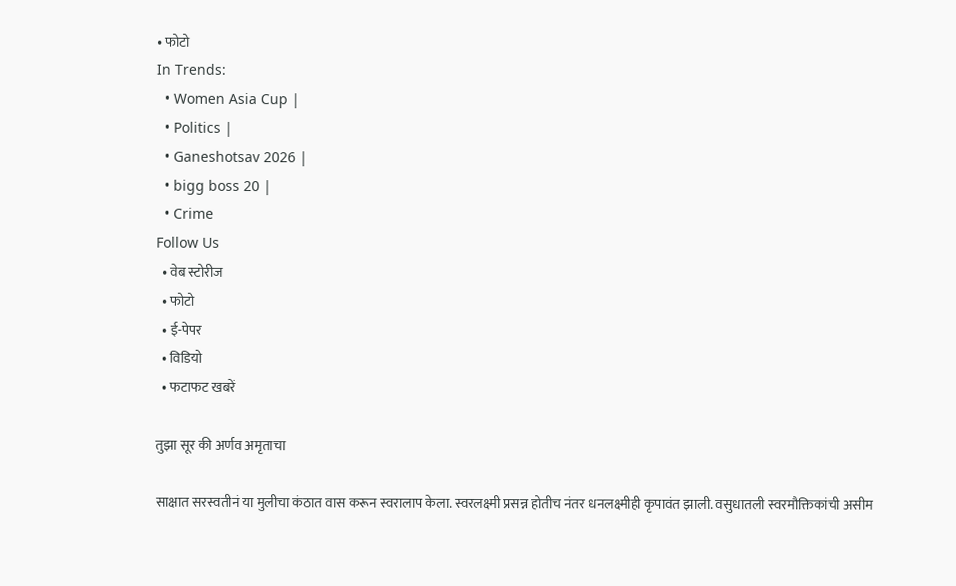• फोटो
In Trends:
  • Women Asia Cup |
  • Politics |
  • Ganeshotsav 2026 |
  • bigg boss 20 |
  • Crime
Follow Us
  • वेब स्टोरीज
  • फोटो
  • ई-पेपर
  • विडियो
  • फटाफट खबरें

तुझा सूर की अर्णव अमृताचा

साक्षात सरस्वतीनं या मुलीचा कंठात वास करून स्वरालाप केला. स्वरलक्ष्मी प्रसन्न होतीच नंतर धनलक्ष्मीही कृपावंत झाली. वसुधातली स्वरमौक्तिकांची असीम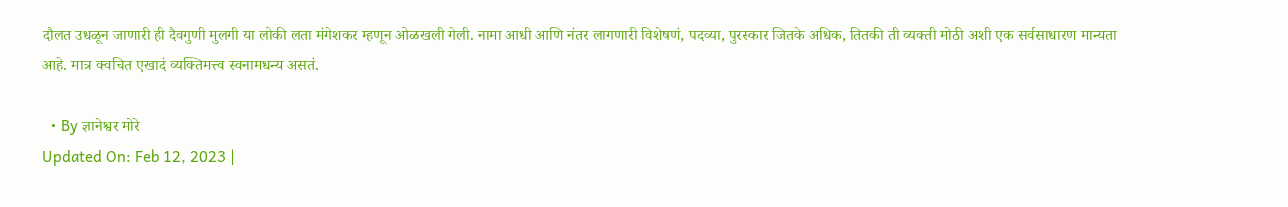दौलत उधळून जाणारी ही दैवगुणी मुलगी या लोकी लता मंगेशकर म्हणून ओळखली गेली. नामा आधी आणि नंतर लागणारी विशेषणं, पदव्या, पुरस्कार जितके अधिक, तितकी ती व्यक्ती मोठी अशी एक सर्वसाधारण मान्यता आहे. मात्र क्वचित एखादं व्यक्तिमत्त्व स्वनामधन्य असतं.

  • By ज्ञानेश्वर मोरे
Updated On: Feb 12, 2023 |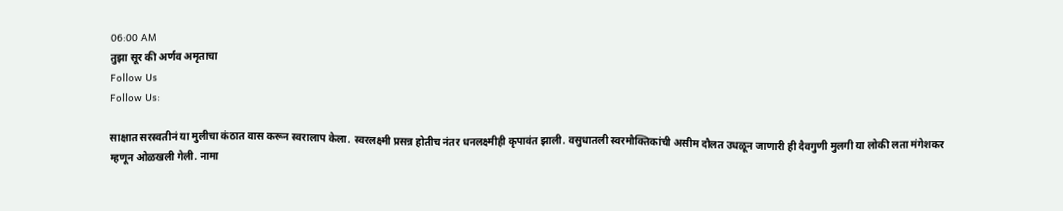06:00 AM
तुझा सूर की अर्णव अमृताचा
Follow Us
Follow Us:

साक्षात सरस्वतीनं या मुलीचा कंठात वास करून स्वरालाप केला. स्वरलक्ष्मी प्रसन्न होतीच नंतर धनलक्ष्मीही कृपावंत झाली. वसुधातली स्वरमौक्तिकांची असीम दौलत उधळून जाणारी ही दैवगुणी मुलगी या लोकी लता मंगेशकर म्हणून ओळखली गेली. नामा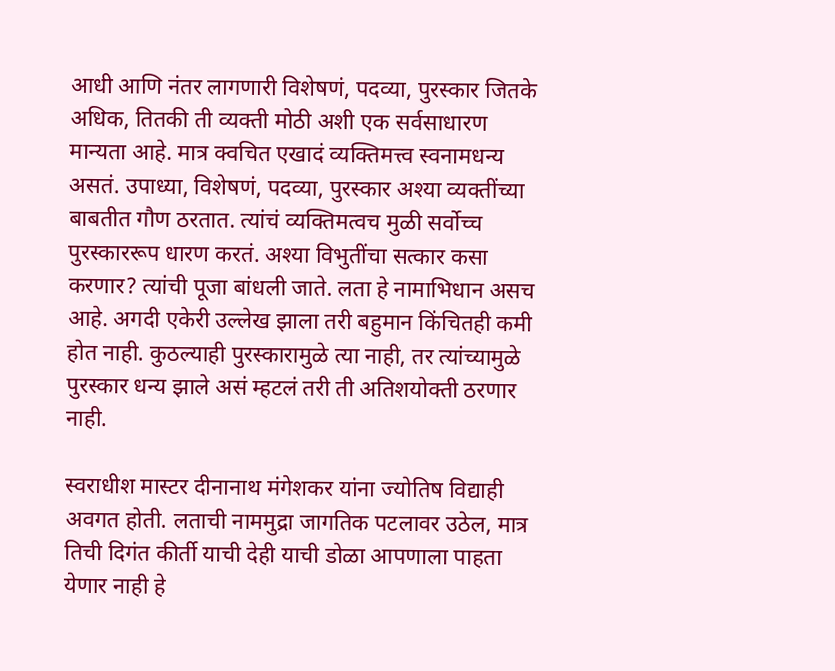आधी आणि नंतर लागणारी विशेषणं, पदव्या, पुरस्कार जितके अधिक, तितकी ती व्यक्ती मोठी अशी एक सर्वसाधारण मान्यता आहे. मात्र क्वचित एखादं व्यक्तिमत्त्व स्वनामधन्य असतं. उपाध्या, विशेषणं, पदव्या, पुरस्कार अश्या व्यक्तींच्या बाबतीत गौण ठरतात. त्यांचं व्यक्तिमत्वच मुळी सर्वोच्च पुरस्काररूप धारण करतं. अश्या विभुतींचा सत्कार कसा करणार? त्यांची पूजा बांधली जाते. लता हे नामाभिधान असच आहे. अगदी एकेरी उल्लेख झाला तरी बहुमान किंचितही कमी होत नाही. कुठल्याही पुरस्कारामुळे त्या नाही, तर त्यांच्यामुळे पुरस्कार धन्य झाले असं म्हटलं तरी ती अतिशयोक्ती ठरणार नाही.

स्वराधीश मास्टर दीनानाथ मंगेशकर यांना ज्योतिष विद्याही अवगत होती. लताची नाममुद्रा जागतिक पटलावर उठेल, मात्र तिची दिगंत कीर्ती याची देही याची डोळा आपणाला पाहता येणार नाही हे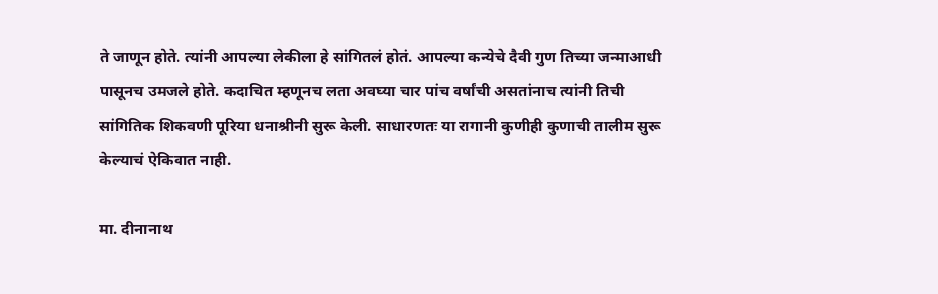ते जाणून होते. त्यांनी आपल्या लेकीला हे सांगितलं होतं. आपल्या कन्येचे दैवी गुण तिच्या जन्माआधी पासूनच उमजले होते. कदाचित म्हणूनच लता अवघ्या चार पांच वर्षांची असतांनाच त्यांनी तिची सांगितिक शिकवणी पूरिया धनाश्रीनी सुरू केली. साधारणतः या रागानी कुणीही कुणाची तालीम सुरू केल्याचं ऐकिवात नाही.

मा. दीनानाथ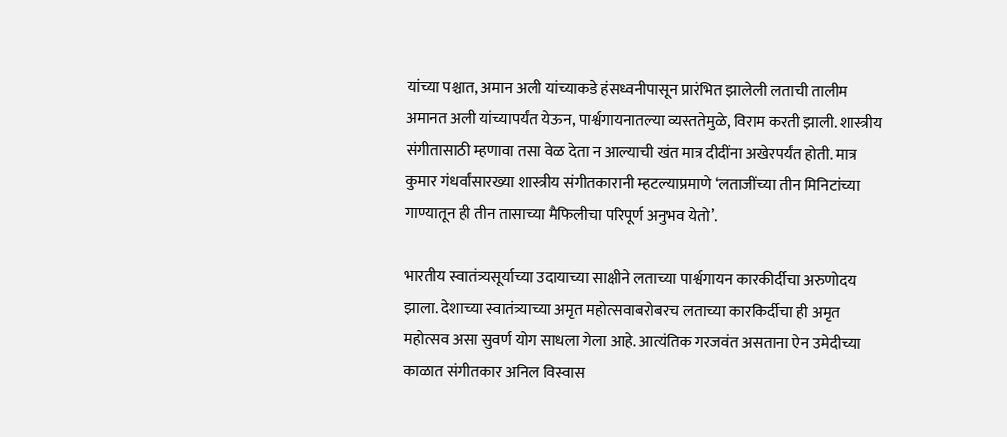यांच्या पश्चात, अमान अली यांच्याकडे हंसध्वनीपासून प्रारंभित झालेली लताची तालीम अमानत अली यांच्यापर्यंत येऊन, पार्श्वगायनातल्या व्यस्ततेमुळे, विराम करती झाली. शास्त्रीय संगीतासाठी म्हणावा तसा वेळ देता न आल्याची खंत मात्र दीदींना अखेरपर्यंत होती. मात्र कुमार गंधर्वांसारख्या शास्त्रीय संगीतकारानी म्हटल्याप्रमाणे ‘लताजींच्या तीन मिनिटांच्या गाण्यातून ही तीन तासाच्या मैफिलीचा परिपूर्ण अनुभव येतो’.

भारतीय स्वातंत्र्यसूर्याच्या उदायाच्या साक्षीने लताच्या पार्श्वगायन कारकीर्दीचा अरुणोदय झाला. देशाच्या स्वातंत्र्याच्या अमृत महोत्सवाबरोबरच लताच्या कारकिर्दीचा ही अमृत महोत्सव असा सुवर्ण योग साधला गेला आहे. आत्यंतिक गरजवंत असताना ऐन उमेदीच्या काळात संगीतकार अनिल विस्वास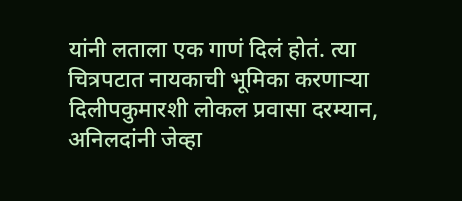यांनी लताला एक गाणं दिलं होतं. त्या चित्रपटात नायकाची भूमिका करणाऱ्या दिलीपकुमारशी लोकल प्रवासा दरम्यान, अनिलदांनी जेव्हा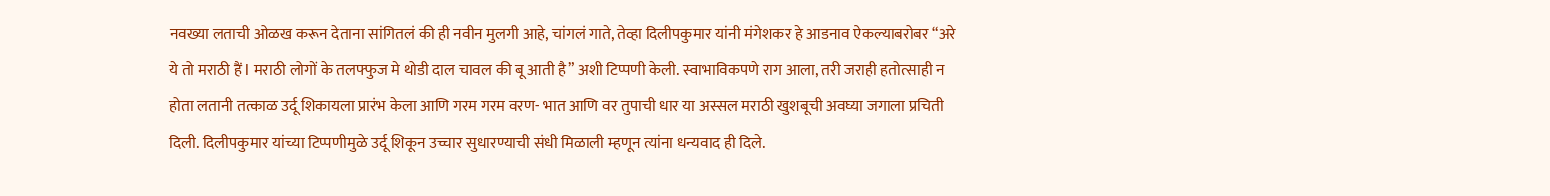नवख्या लताची ओळख करून देताना सांगितलं की ही नवीन मुलगी आहे, चांगलं गाते, तेव्हा दिलीपकुमार यांनी मंगेशकर हे आडनाव ऐकल्याबरोबर “अरे ये तो मराठी हैं l मराठी लोगों के तलफ्फुज मे थोडी दाल चावल की बू आती है” अशी टिप्पणी केली. स्वाभाविकपणे राग आला, तरी जराही हतोत्साही न होता लतानी तत्काळ उर्दू शिकायला प्रारंभ केला आणि गरम गरम वरण- भात आणि वर तुपाची धार या अस्सल मराठी खुशबूची अवघ्या जगाला प्रचिती दिली. दिलीपकुमार यांच्या टिप्पणीमुळे उर्दू शिकून उच्चार सुधारण्याची संधी मिळाली म्हणून त्यांना धन्यवाद ही दिले.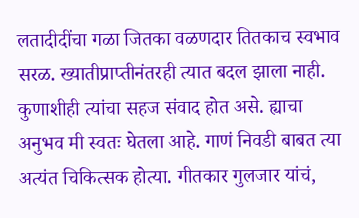लतादीदींचा गळा जितका वळणदार तितकाच स्वभाव सरळ. ख्यातीप्राप्तीनंतरही त्यात बदल झाला नाही. कुणाशीही त्यांचा सहज संवाद होत असे. ह्याचा अनुभव मी स्वतः घेतला आहे. गाणं निवडी बाबत त्या अत्यंत चिकित्सक होत्या. गीतकार गुलजार यांचं,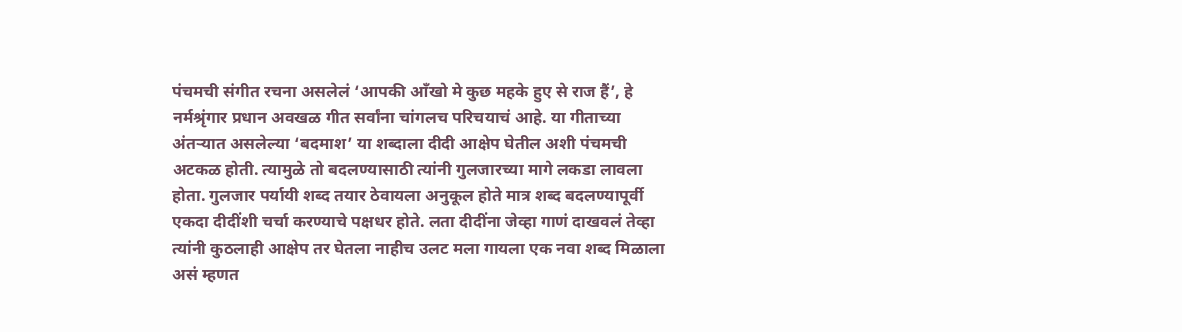पंचमची संगीत रचना असलेलं ‘आपकी आँखो मे कुछ महके हुए से राज हैं’, हे नर्मश्रृंगार प्रधान अवखळ गीत सर्वांना चांगलच परिचयाचं आहे. या गीताच्या अंतऱ्यात असलेल्या ‘बदमाश’ या शब्दाला दीदी आक्षेप घेतील अशी पंचमची अटकळ होती. त्यामुळे तो बदलण्यासाठी त्यांनी गुलजारच्या मागे लकडा लावला होता. गुलजार पर्यायी शब्द तयार ठेवायला अनुकूल होते मात्र शब्द बदलण्यापूर्वी एकदा दीदींशी चर्चा करण्याचे पक्षधर होते. लता दीदींना जेव्हा गाणं दाखवलं तेव्हा त्यांनी कुठलाही आक्षेप तर घेतला नाहीच उलट मला गायला एक नवा शब्द मिळाला असं म्हणत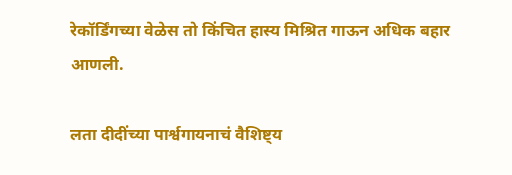रेकॉर्डिंगच्या वेळेस तो किंचित हास्य मिश्रित गाऊन अधिक बहार आणली.

लता दीदींच्या पार्श्वगायनाचं वैशिष्ट्य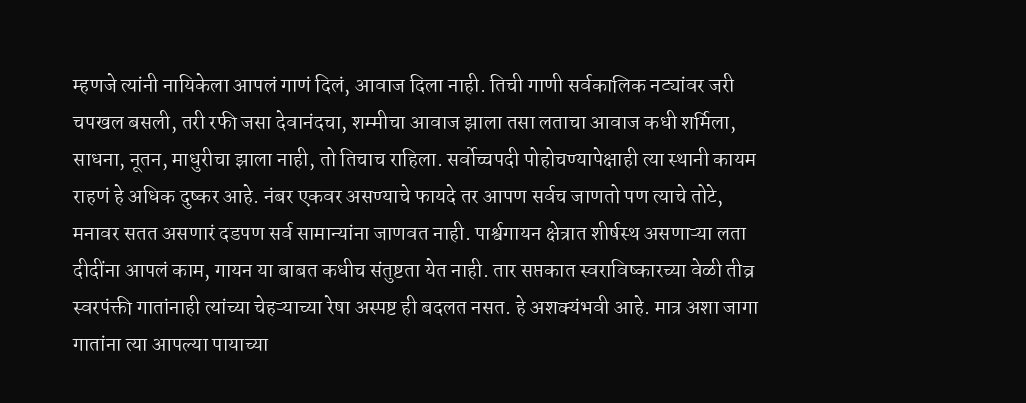म्हणजे त्यांनी नायिकेला आपलं गाणं दिलं, आवाज दिला नाही. तिची गाणी सर्वकालिक नट्यांवर जरी चपखल बसली, तरी रफी जसा देवानंदचा, शम्मीचा आवाज झाला तसा लताचा आवाज कधी शर्मिला, साधना, नूतन, माधुरीचा झाला नाही, तो तिचाच राहिला. सर्वोच्चपदी पोहोचण्यापेक्षाही त्या स्थानी कायम राहणं हे अधिक दुष्कर आहे. नंबर एकवर असण्याचे फायदे तर आपण सर्वच जाणतो पण त्याचे तोटे, मनावर सतत असणारं दडपण सर्व सामान्यांना जाणवत नाही. पार्श्वगायन क्षेत्रात शीर्षस्थ असणाऱ्या लता दीदींना आपलं काम, गायन या बाबत कधीच संतुष्टता येत नाही. तार सप्तकात स्वराविष्कारच्या वेळी तीव्र स्वरपंक्ती गातांनाही त्यांच्या चेहऱ्याच्या रेषा अस्पष्ट ही बदलत नसत. हे अशक्यंभवी आहे. मात्र अशा जागा गातांना त्या आपल्या पायाच्या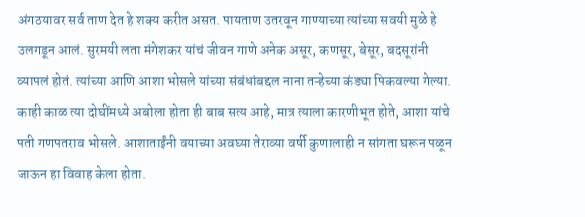अंगठयावर सर्व ताण देत हे शक्य करीत असत. पायताण उतरवून गाण्याच्या त्यांच्या सवयी मुळे हे उलगडून आलं. सुरमयी लता मंगेशकर यांचं जीवन गाणे अनेक असूर, कणसूर, बेसूर, बदसूरांनी व्यापलं होतं. त्यांच्या आणि आशा भोसले यांच्या संबंधांबद्दल नाना तऱ्हेच्या कंड्या पिकवल्या गेल्या. काही काळ त्या दोघींमध्ये अबोला होता ही बाब सत्य आहे, मात्र त्याला कारणीभूत होते, आशा यांचे पती गणपतराव भोसले. आशाताईंनी वयाच्या अवघ्या तेराव्या वर्षी कुणालाही न सांगता घरून पळून जाऊन हा विवाह केला होता.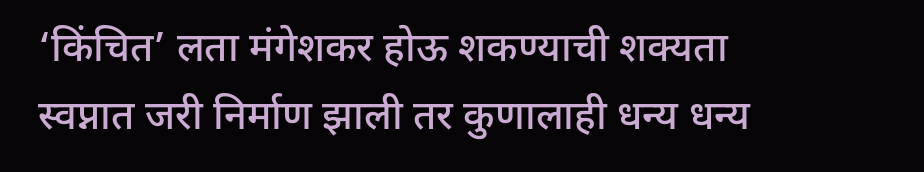‘किंचित’ लता मंगेशकर होऊ शकण्याची शक्यता स्वप्नात जरी निर्माण झाली तर कुणालाही धन्य धन्य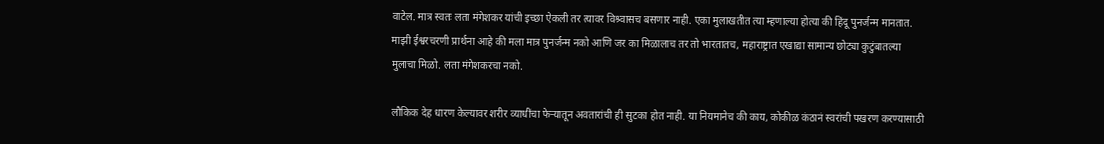वाटेल. मात्र स्वतः लता मंगेशकर यांची इच्छा ऐकली तर त्यावर विश्र्वासच बसणार नाही. एका मुलाखतीत त्या म्हणाल्या होत्या की हिंदू पुनर्जन्म मानतात. माझी ईश्वरचरणी प्रार्थना आहे की मला मात्र पुनर्जन्म नको आणि जर का मिळालाच तर तो भारतातच, महाराष्ट्रात एखाद्या सामान्य छोट्या कुटुंबातल्या मुलाचा मिळो. लता मंगेशकरचा नको.

लौकिक देह धारण केल्यावर शरीर व्याधींचा फेऱ्यातून अवतारांची ही सुटका होत नाही. या नियमानेच की काय, कोकीळ कंठानं स्वरांची पखरण करण्यासाठी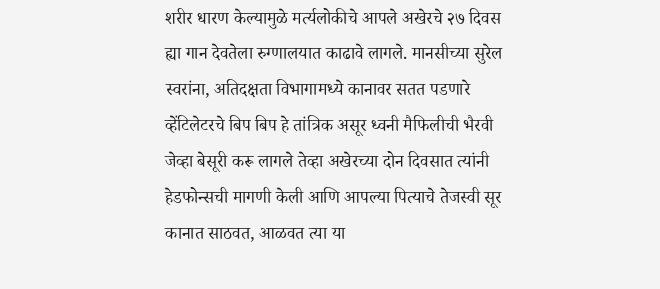शरीर धारण केल्यामुळे मर्त्यलोकीचे आपले अखेरचे २७ दिवस ह्या गान देवतेला रुग्णालयात काढावे लागले. मानसीच्या सुरेल स्वरांना, अतिदक्षता विभागामध्ये कानावर सतत पडणारे व्हेंटिलेटरचे बिप बिप हे तांत्रिक असूर ध्वनी मैफिलीची भैरवी जेव्हा बेसूरी करू लागले तेव्हा अखेरच्या दोन दिवसात त्यांनी हेडफोन्सची मागणी केली आणि आपल्या पित्याचे तेजस्वी सूर कानात साठवत, आळवत त्या या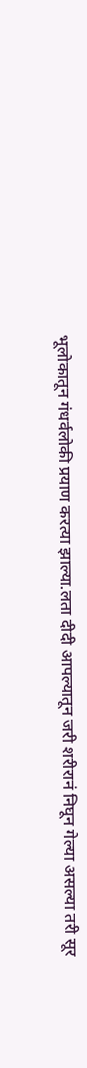भूलोकातून गंधर्वलोकी प्रयाण करत्या झाल्या.लता दीदी आपल्यातून जरी शरीरानं निघून गेल्या असल्या तरी सूर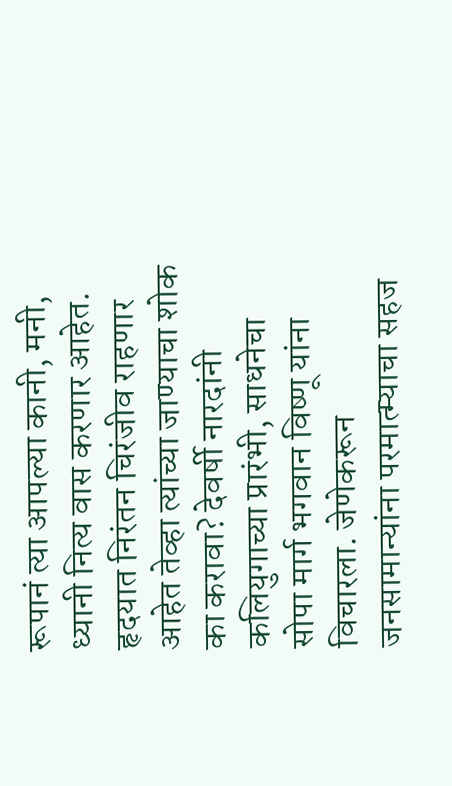रूपानं त्या आपल्या कानी, मनी, ध्यानी नित्य वास करणार आहेत. हृदयात निरंतन चिरंजीव राहणार आहेत तेव्हा त्यांच्या जाण्याचा शोक का करावा? देवर्षी नारदांनी कलियुगाच्या प्रारंभी, साधनेचा सोपा मार्ग भगवान विष्णू यांना विचारला. जेणेकरून जनसामान्यांना परमात्म्याचा सहज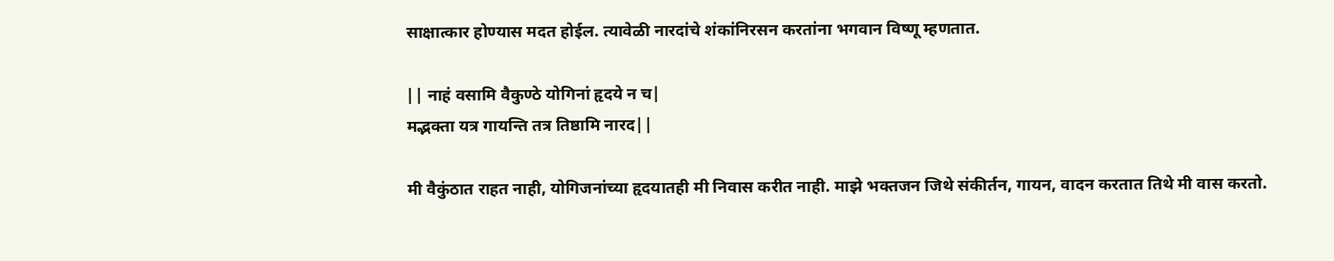साक्षात्कार होण्यास मदत होईल. त्यावेळी नारदांचे शंकांनिरसन करतांना भगवान विष्णू म्हणतात.

|| नाहं वसामि वैकुण्ठे योगिनां हृदये न च|
मद्भक्ता यत्र गायन्ति तत्र तिष्ठामि नारद||

मी वैकुंठात राहत नाही, योगिजनांच्या हृदयातही मी निवास करीत नाही. माझे भक्तजन जिथे संकीर्तन, गायन, वादन करतात तिथे मी वास करतो.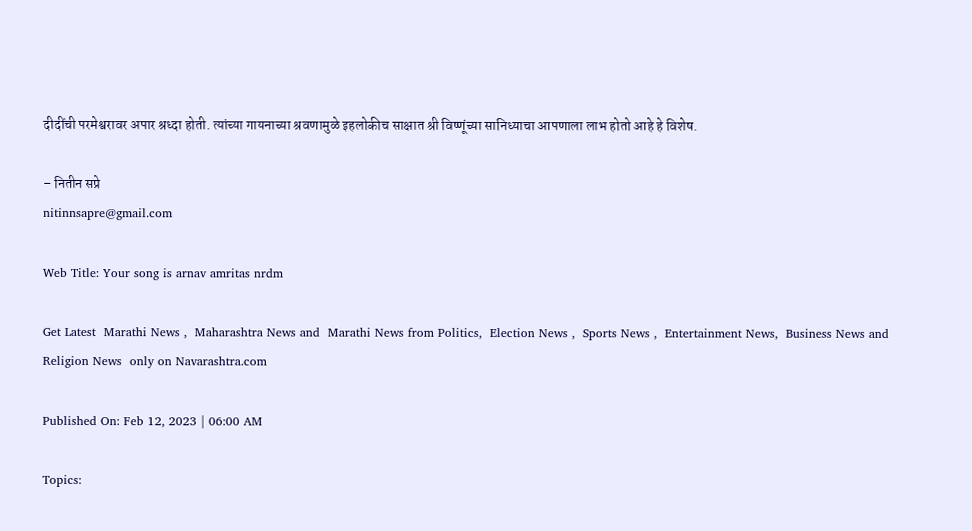दीदींची परमेश्वरावर अपार श्रध्दा होती. त्यांच्या गायनाच्या श्रवणामुळे इहलोकीच साक्षात श्री विष्णूंच्या सानिध्याचा आपणाला लाभ होतो आहे हे विशेष.

– नितीन सप्रे
nitinnsapre@gmail.com

Web Title: Your song is arnav amritas nrdm

Get Latest  Marathi News ,  Maharashtra News and  Marathi News from Politics,  Election News ,  Sports News ,  Entertainment News,  Business News and   Religion News  only on Navarashtra.com

Published On: Feb 12, 2023 | 06:00 AM

Topics: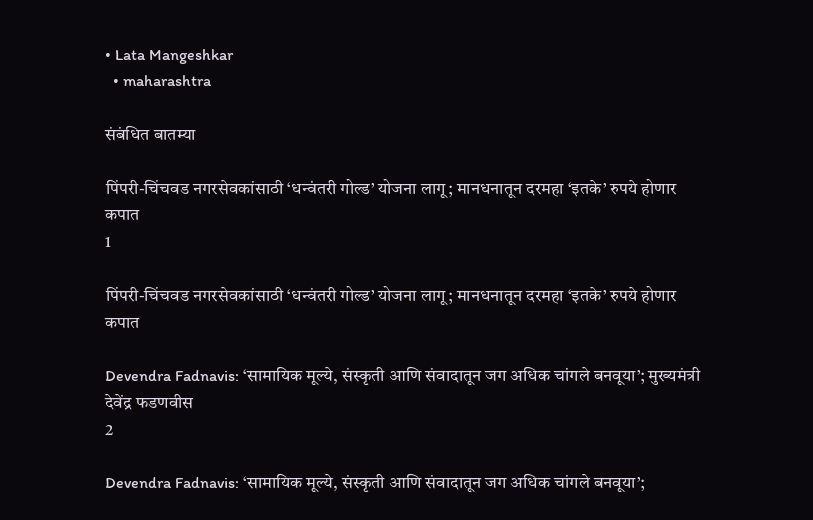• Lata Mangeshkar
  • maharashtra

संबंधित बातम्या

पिंपरी-चिंचवड नगरसेवकांसाठी ‘धन्वंतरी गोल्ड’ योजना लागू; मानधनातून दरमहा ‘इतके’ रुपये होणार कपात
1

पिंपरी-चिंचवड नगरसेवकांसाठी ‘धन्वंतरी गोल्ड’ योजना लागू; मानधनातून दरमहा ‘इतके’ रुपये होणार कपात

Devendra Fadnavis: ‘सामायिक मूल्ये, संस्कृती आणि संवादातून जग अधिक चांगले बनवूया’; मुख्यमंत्री देवेंद्र फडणवीस
2

Devendra Fadnavis: ‘सामायिक मूल्ये, संस्कृती आणि संवादातून जग अधिक चांगले बनवूया’;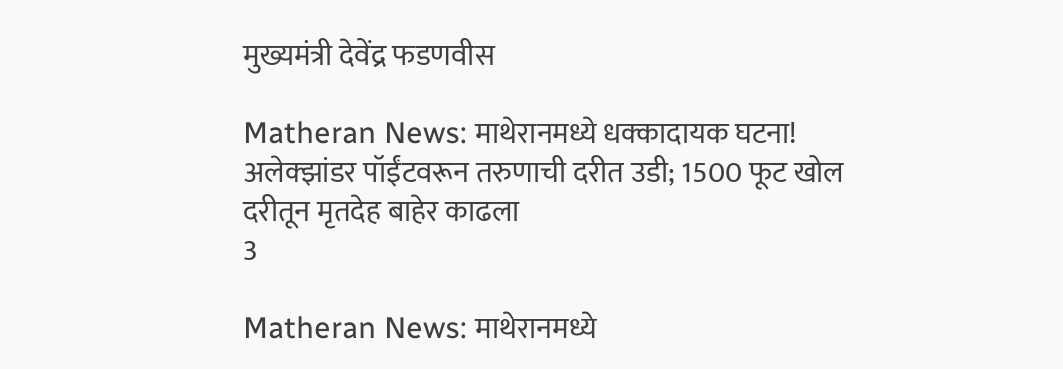मुख्यमंत्री देवेंद्र फडणवीस

Matheran News: माथेरानमध्ये धक्कादायक घटना! अलेक्झांडर पॉईंटवरून तरुणाची दरीत उडी; 1500 फूट खोल दरीतून मृतदेह बाहेर काढला
3

Matheran News: माथेरानमध्ये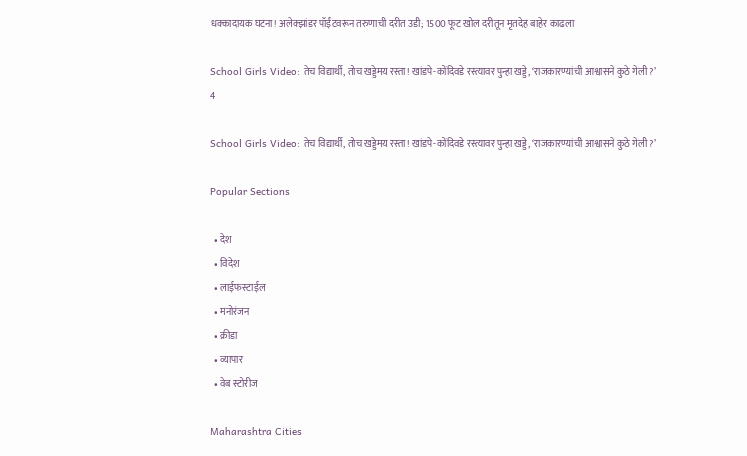धक्कादायक घटना! अलेक्झांडर पॉईंटवरून तरुणाची दरीत उडी; 1500 फूट खोल दरीतून मृतदेह बाहेर काढला

School Girls Video: तेच विद्यार्थी, तोच खड्डेमय रस्ता! खांडपे-कोंदिवडे रस्त्यावर पुन्हा खड्डे, ‘राजकारण्यांची आश्वासने कुठे गेली?’
4

School Girls Video: तेच विद्यार्थी, तोच खड्डेमय रस्ता! खांडपे-कोंदिवडे रस्त्यावर पुन्हा खड्डे, ‘राजकारण्यांची आश्वासने कुठे गेली?’

Popular Sections

  • देश
  • विदेश
  • लाईफस्टाईल
  • मनोरंजन
  • क्रीडा
  • व्यापार
  • वेब स्टोरीज

Maharashtra Cities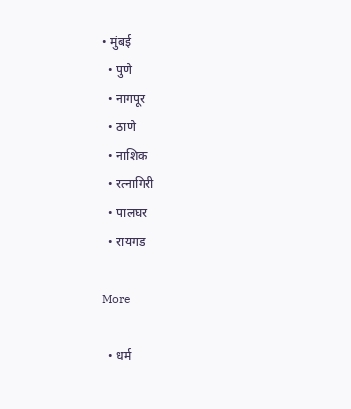• मुंबई
  • पुणे
  • नागपूर
  • ठाणे
  • नाशिक
  • रत्नागिरी
  • पालघर
  • रायगड

More

  • धर्म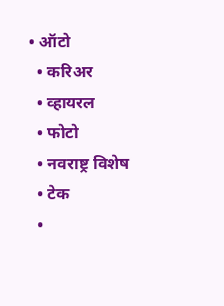• ऑटो
  • करिअर
  • व्हायरल
  • फोटो
  • नवराष्ट्र विशेष
  • टेक
  •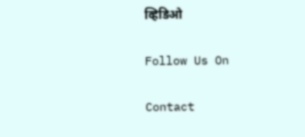व्हिडिओ

Follow Us On

Contact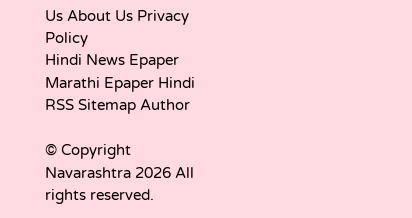Us About Us Privacy Policy
Hindi News Epaper Marathi Epaper Hindi RSS Sitemap Author

© Copyright Navarashtra 2026 All rights reserved.